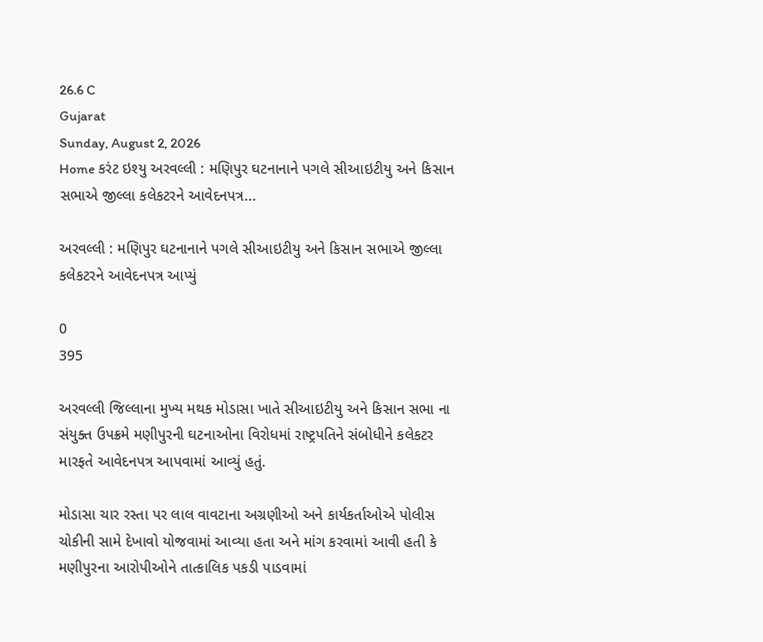26.6 C
Gujarat
Sunday, August 2, 2026
Home કરંટ ઇશ્યુ અરવલ્લી : મણિપુર ઘટનાનાને પગલે સીઆઇટીયુ અને કિસાન સભાએ જીલ્લા કલેકટરને આવેદનપત્ર...

અરવલ્લી : મણિપુર ઘટનાનાને પગલે સીઆઇટીયુ અને કિસાન સભાએ જીલ્લા કલેકટરને આવેદનપત્ર આપ્યું

0
395

અરવલ્લી જિલ્લાના મુખ્ય મથક મોડાસા ખાતે સીઆઇટીયુ અને કિસાન સભા ના સંયુક્ત ઉપક્રમે મણીપુરની ઘટનાઓના વિરોધમાં રાષ્ટ્રપતિને સંબોધીને કલેકટર મારફતે આવેદનપત્ર આપવામાં આવ્યું હતું.

મોડાસા ચાર રસ્તા પર લાલ વાવટાના અગ્રણીઓ અને કાર્યકર્તાઓએ પોલીસ ચોકીની સામે દેખાવો યોજવામાં આવ્યા હતા અને માંગ કરવામાં આવી હતી કે મણીપુરના આરોપીઓને તાત્કાલિક પકડી પાડવામાં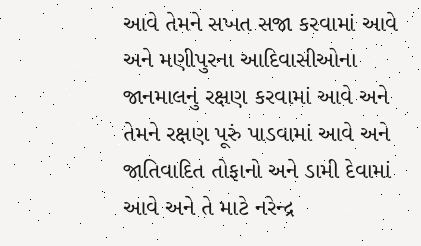આવે તેમને સખત સજા કરવામાં આવે અને મણીપુરના આદિવાસીઓના જાનમાલનું રક્ષણ કરવામાં આવે અને તેમને રક્ષણ પૂરું પાડવામાં આવે અને જાતિવાદિત તોફાનો અને ડામી દેવામાં આવે અને તે માટે નરેન્દ્ર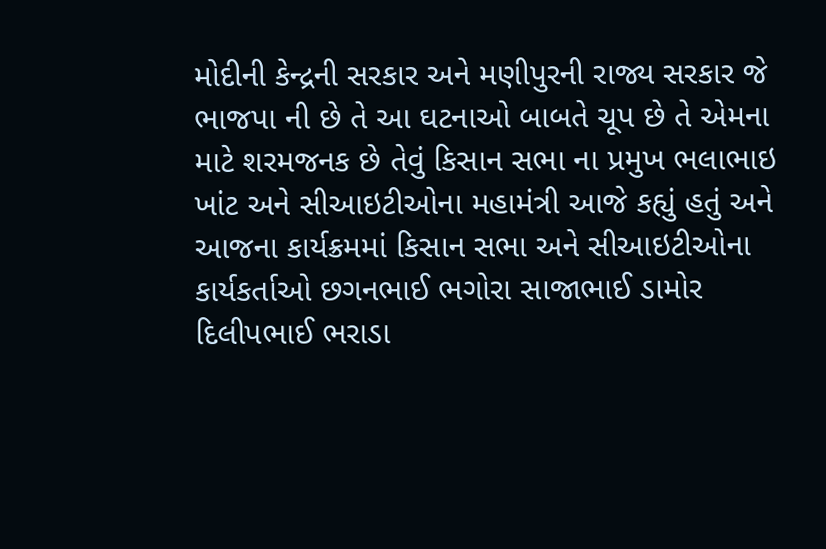મોદીની કેન્દ્રની સરકાર અને મણીપુરની રાજ્ય સરકાર જે ભાજપા ની છે તે આ ઘટનાઓ બાબતે ચૂપ છે તે એમના માટે શરમજનક છે તેવું કિસાન સભા ના પ્રમુખ ભલાભાઇ ખાંટ અને સીઆઇટીઓના મહામંત્રી આજે કહ્યું હતું અને આજના કાર્યક્રમમાં કિસાન સભા અને સીઆઇટીઓના કાર્યકર્તાઓ છગનભાઈ ભગોરા સાજાભાઈ ડામોર દિલીપભાઈ ભરાડા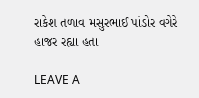રાકેશ તળાવ મસુરભાઈ પાંડોર વગેરે હાજર રહ્યા હતા

LEAVE A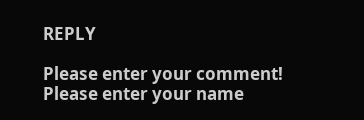REPLY

Please enter your comment!
Please enter your name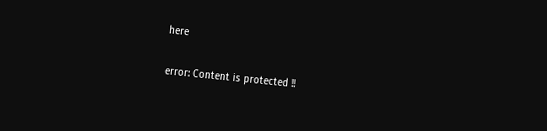here

error: Content is protected !!